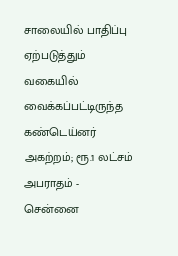சாலையில் பாதிப்பு ஏற்படுத்தும் வகையில் வைக்கப்பட்டிருந்த கண்டெய்னர் அகற்றம்; ரூ.1 லட்சம் அபராதம் - சென்னை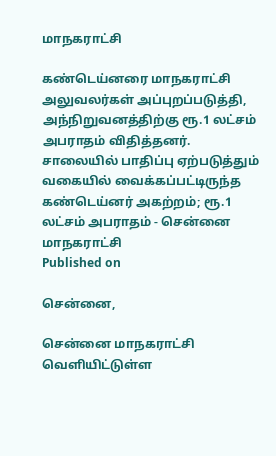மாநகராட்சி

கண்டெய்னரை மாநகராட்சி அலுவலர்கள் அப்புறப்படுத்தி, அந்நிறுவனத்திற்கு ரூ.1 லட்சம் அபராதம் விதித்தனர்.
சாலையில் பாதிப்பு ஏற்படுத்தும் வகையில் வைக்கப்பட்டிருந்த கண்டெய்னர் அகற்றம்; ரூ.1 லட்சம் அபராதம் - சென்னை மாநகராட்சி
Published on

சென்னை,

சென்னை மாநகராட்சி வெளியிட்டுள்ள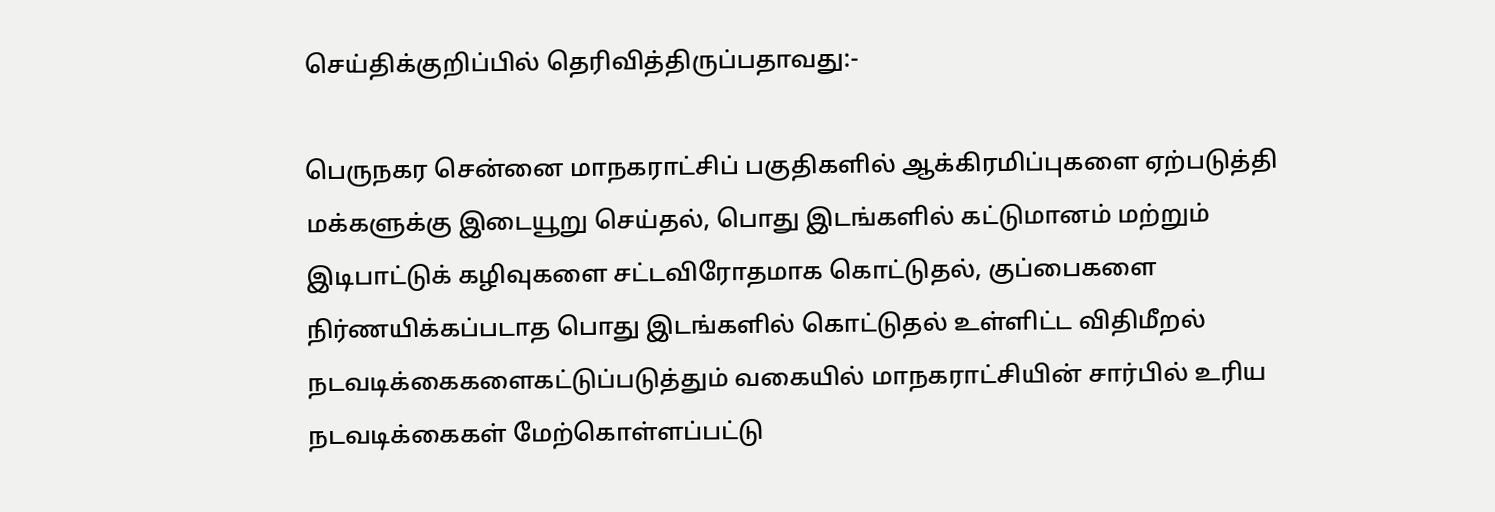செய்திக்குறிப்பில் தெரிவித்திருப்பதாவது:-

பெருநகர சென்னை மாநகராட்சிப் பகுதிகளில் ஆக்கிரமிப்புகளை ஏற்படுத்தி மக்களுக்கு இடையூறு செய்தல், பொது இடங்களில் கட்டுமானம் மற்றும் இடிபாட்டுக் கழிவுகளை சட்டவிரோதமாக கொட்டுதல், குப்பைகளை நிர்ணயிக்கப்படாத பொது இடங்களில் கொட்டுதல் உள்ளிட்ட விதிமீறல் நடவடிக்கைகளைகட்டுப்படுத்தும் வகையில் மாநகராட்சியின் சார்பில் உரிய நடவடிக்கைகள் மேற்கொள்ளப்பட்டு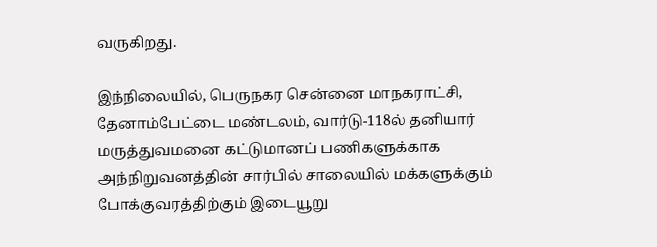வருகிறது.

இந்நிலையில், பெருநகர சென்னை மாநகராட்சி, தேனாம்பேட்டை மண்டலம், வார்டு-118ல் தனியார் மருத்துவமனை கட்டுமானப் பணிகளுக்காக அந்நிறுவனத்தின் சார்பில் சாலையில் மக்களுக்கும் போக்குவரத்திற்கும் இடையூறு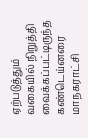ஏற்படுத்தும் வகையில் நிறுத்தி வைக்கப்பட்டிருந்த கண்டெய்னரை மாநகராட்சி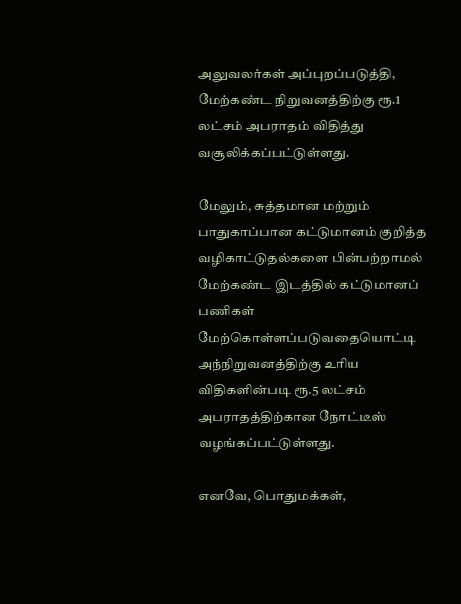அலுவலர்கள் அப்புறப்படுத்தி, மேற்கண்ட நிறுவனத்திற்கு ரூ.1 லட்சம் அபராதம் விதித்து வசூலிக்கப்பட்டுள்ளது.

மேலும், சுத்தமான மற்றும் பாதுகாப்பான கட்டுமானம் குறித்த வழிகாட்டுதல்களை பின்பற்றாமல் மேற்கண்ட இடத்தில் கட்டுமானப் பணிகள் மேற்கொள்ளப்படுவதையொட்டி அந்நிறுவனத்திற்கு உரிய விதிகளின்படி ரூ.5 லட்சம் அபராதத்திற்கான நோட்டீஸ் வழங்கப்பட்டுள்ளது.

எனவே, பொதுமக்கள்,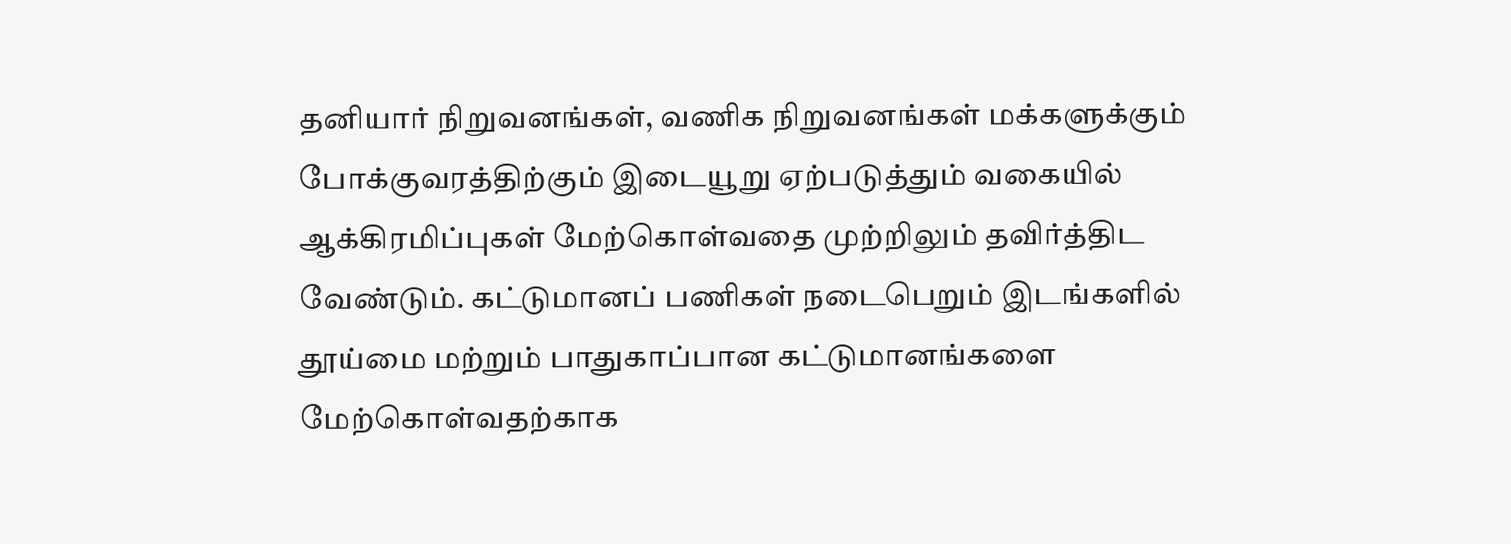தனியார் நிறுவனங்கள், வணிக நிறுவனங்கள் மக்களுக்கும் போக்குவரத்திற்கும் இடையூறு ஏற்படுத்தும் வகையில் ஆக்கிரமிப்புகள் மேற்கொள்வதை முற்றிலும் தவிர்த்திட வேண்டும். கட்டுமானப் பணிகள் நடைபெறும் இடங்களில் தூய்மை மற்றும் பாதுகாப்பான கட்டுமானங்களை மேற்கொள்வதற்காக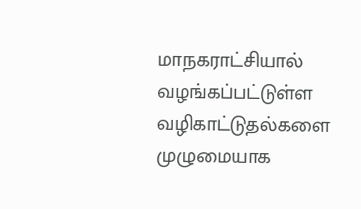மாநகராட்சியால் வழங்கப்பட்டுள்ள வழிகாட்டுதல்களை முழுமையாக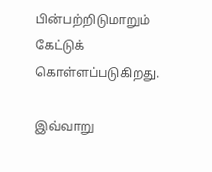பின்பற்றிடுமாறும் கேட்டுக் கொள்ளப்படுகிறது.

இவ்வாறு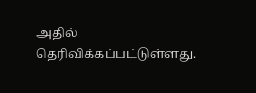அதில் தெரிவிக்கப்பட்டுள்ளது.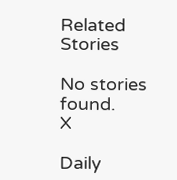Related Stories

No stories found.
X

Daily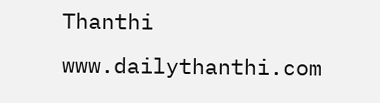Thanthi
www.dailythanthi.com